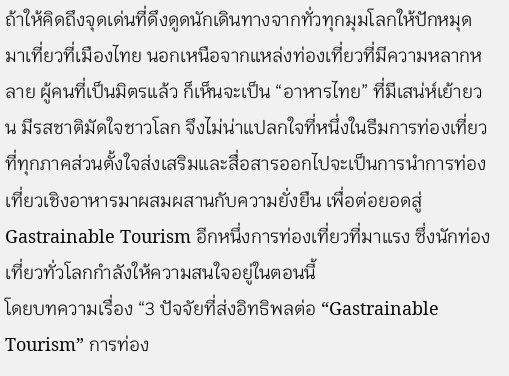ถ้าให้คิดถึงจุดเด่นที่ดึงดูดนักเดินทางจากทั่วทุกมุมโลกให้ปักหมุดมาเที่ยวที่เมืองไทย นอกเหนือจากแหล่งท่องเที่ยวที่มีความหลากหลาย ผู้คนที่เป็นมิตรแล้ว ก็เห็นจะเป็น “อาหารไทย” ที่มีเสน่ห์เย้ายวน มีรสชาติมัดใจชาวโลก จึงไม่น่าแปลกใจที่หนึ่งในธีมการท่องเที่ยวที่ทุกภาคส่วนตั้งใจส่งเสริมและสื่อสารออกไปจะเป็นการนำการท่องเที่ยวเชิงอาหารมาผสมผสานกับความยั่งยืน เพื่อต่อยอดสู่ Gastrainable Tourism อีกหนึ่งการท่องเที่ยวที่มาแรง ซึ่งนักท่องเที่ยวทั่วโลกกำลังให้ความสนใจอยู่ในตอนนี้
โดยบทความเรื่อง “3 ปัจจัยที่ส่งอิทธิพลต่อ “Gastrainable Tourism” การท่อง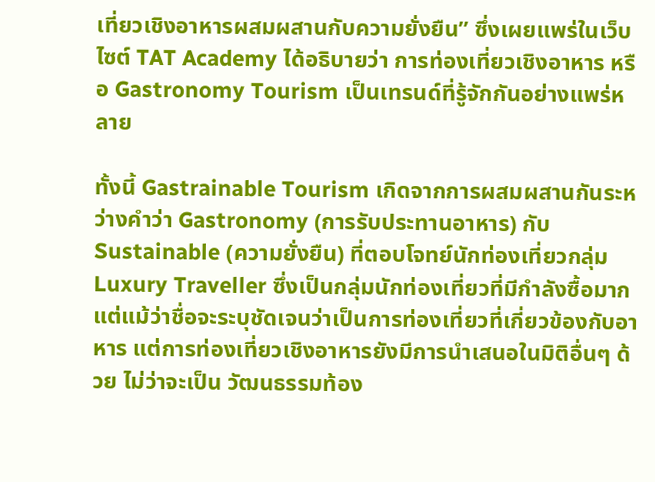เที่ยวเชิงอาหารผสมผสานกับความยั่งยืน” ซึ่งเผยแพร่ในเว็บไซต์ TAT Academy ได้อธิบายว่า การท่องเที่ยวเชิงอาหาร หรือ Gastronomy Tourism เป็นเทรนด์ที่รู้จักกันอย่างแพร่หลาย

ทั้งนี้ Gastrainable Tourism เกิดจากการผสมผสานกันระหว่างคำว่า Gastronomy (การรับประทานอาหาร) กับ Sustainable (ความยั่งยืน) ที่ตอบโจทย์นักท่องเที่ยวกลุ่ม Luxury Traveller ซึ่งเป็นกลุ่มนักท่องเที่ยวที่มีกำลังซื้อมาก
แต่แม้ว่าชื่อจะระบุชัดเจนว่าเป็นการท่องเที่ยวที่เกี่ยวข้องกับอาหาร แต่การท่องเที่ยวเชิงอาหารยังมีการนำเสนอในมิติอื่นๆ ด้วย ไม่ว่าจะเป็น วัฒนธรรมท้อง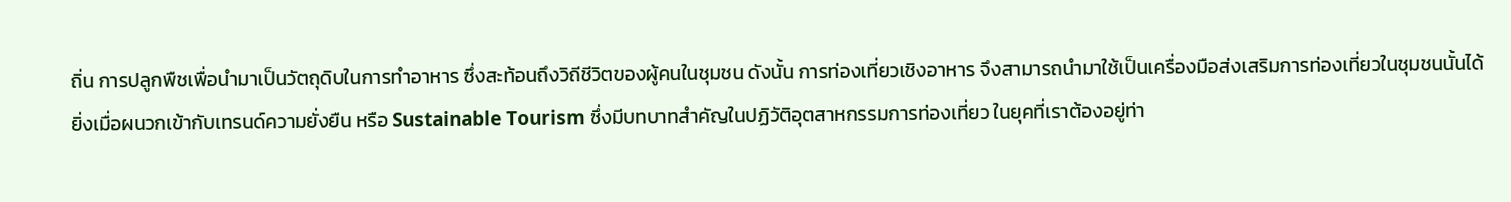ถิ่น การปลูกพืชเพื่อนำมาเป็นวัตถุดิบในการทำอาหาร ซึ่งสะท้อนถึงวิถีชีวิตของผู้คนในชุมชน ดังนั้น การท่องเที่ยวเชิงอาหาร จึงสามารถนำมาใช้เป็นเครื่องมือส่งเสริมการท่องเที่ยวในชุมชนนั้นได้
ยิ่งเมื่อผนวกเข้ากับเทรนด์ความยั่งยืน หรือ Sustainable Tourism ซึ่งมีบทบาทสำคัญในปฏิวัติอุตสาหกรรมการท่องเที่ยว ในยุคที่เราต้องอยู่ท่า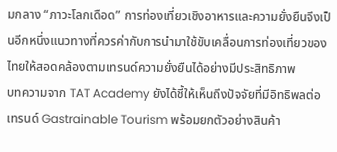มกลาง “ภาวะโลกเดือด” การท่องเที่ยวเชิงอาหารและความยั่งยืนจึงเป็นอีกหนึ่งแนวทางที่ควรค่ากับการนำมาใช้ขับเคลื่อนการท่องเที่ยวของไทยให้สอดคล้องตามเทรนด์ความยั่งยืนได้อย่างมีประสิทธิภาพ
บทความจาก TAT Academy ยังได้ชี้ให้เห็นถึงปัจจัยที่มีอิทธิพลต่อเทรนด์ Gastrainable Tourism พร้อมยกตัวอย่างสินค้า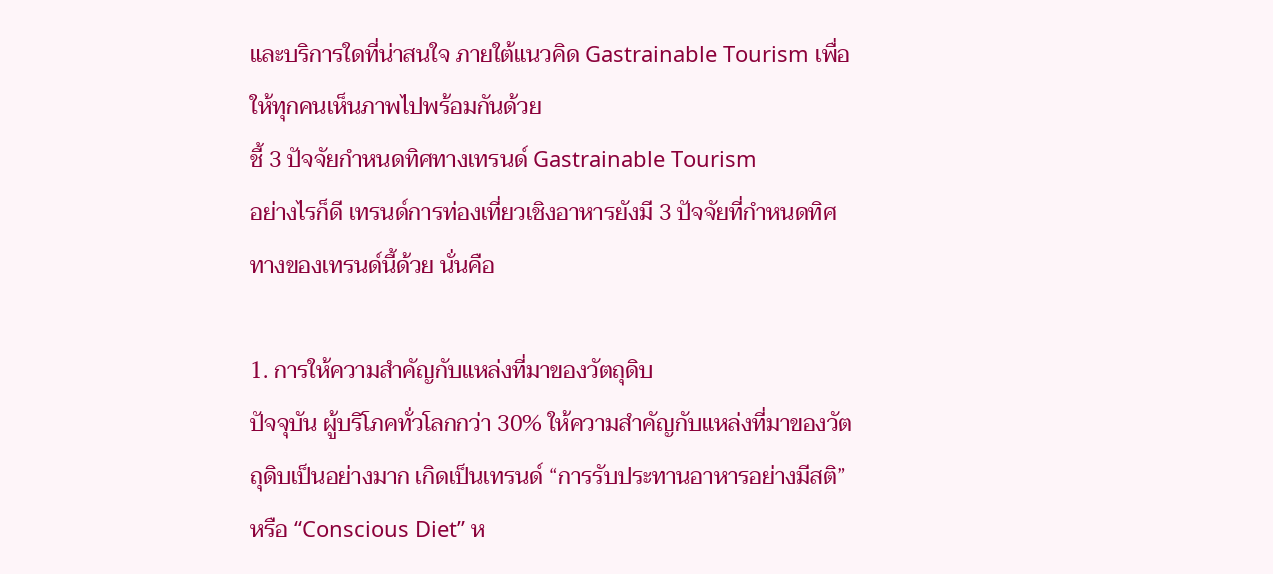และบริการใดที่น่าสนใจ ภายใต้แนวคิด Gastrainable Tourism เพื่อให้ทุกคนเห็นภาพไปพร้อมกันด้วย
ชี้ 3 ปัจจัยกำหนดทิศทางเทรนด์ Gastrainable Tourism
อย่างไรก็ดี เทรนด์การท่องเที่ยวเชิงอาหารยังมี 3 ปัจจัยที่กำหนดทิศทางของเทรนด์นี้ด้วย นั่นคือ

1. การให้ความสำคัญกับแหล่งที่มาของวัตถุดิบ
ปัจจุบัน ผู้บริโภคทั่วโลกกว่า 30% ให้ความสำคัญกับแหล่งที่มาของวัตถุดิบเป็นอย่างมาก เกิดเป็นเทรนด์ “การรับประทานอาหารอย่างมีสติ” หรือ “Conscious Diet” ห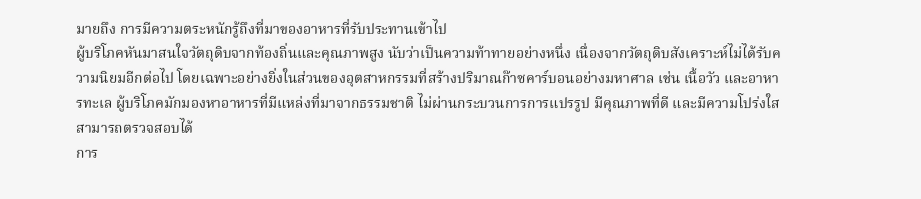มายถึง การมีความตระหนักรู้ถึงที่มาของอาหารที่รับประทานเข้าไป
ผู้บริโภคหันมาสนใจวัตถุดิบจากท้องถิ่นและคุณภาพสูง นับว่าเป็นความท้าทายอย่างหนึ่ง เนื่องจากวัตถุดิบสังเคราะห์ไม่ได้รับความนิยมอีกต่อไป โดยเฉพาะอย่างยิ่งในส่วนของอุตสาหกรรมที่สร้างปริมาณก๊าซคาร์บอนอย่างมหาศาล เช่น เนื้อวัว และอาหารทะเล ผู้บริโภคมักมองหาอาหารที่มีแหล่งที่มาจากธรรมชาติ ไม่ผ่านกระบวนการการแปรรูป มีคุณภาพที่ดี และมีความโปร่งใส สามารถตรวจสอบได้
การ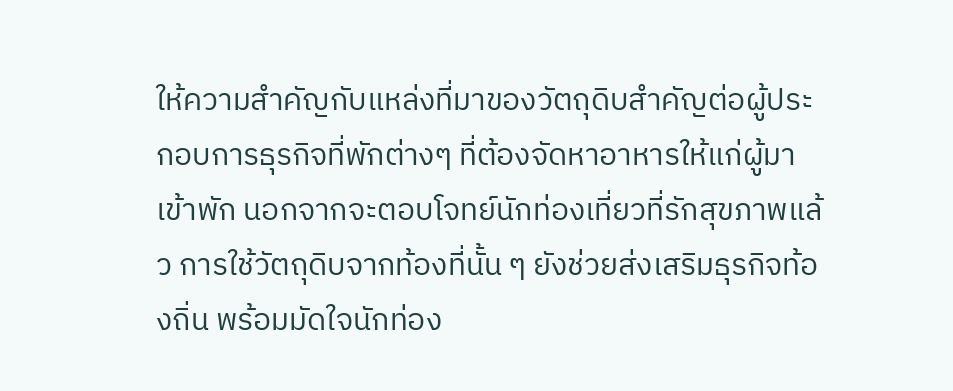ให้ความสำคัญกับแหล่งที่มาของวัตถุดิบสำคัญต่อผู้ประกอบการธุรกิจที่พักต่างๆ ที่ต้องจัดหาอาหารให้แก่ผู้มาเข้าพัก นอกจากจะตอบโจทย์นักท่องเที่ยวที่รักสุขภาพแล้ว การใช้วัตถุดิบจากท้องที่นั้น ๆ ยังช่วยส่งเสริมธุรกิจท้องถิ่น พร้อมมัดใจนักท่อง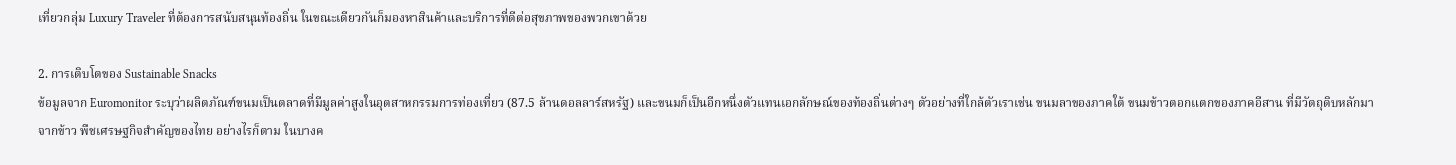เที่ยวกลุ่ม Luxury Traveler ที่ต้องการสนับสนุนท้องถิ่น ในขณะเดียวกันก็มองหาสินค้าและบริการที่ดีต่อสุขภาพของพวกเขาด้วย

2. การเติบโตของ Sustainable Snacks
ข้อมูลจาก Euromonitor ระบุว่าผลิตภัณฑ์ขนมเป็นตลาดที่มีมูลค่าสูงในอุตสาหกรรมการท่องเที่ยว (87.5 ล้านดอลลาร์สหรัฐ) และขนมก็เป็นอีกหนึ่งตัวแทนเอกลักษณ์ของท้องถิ่นต่างๆ ตัวอย่างที่ใกล้ตัวเราเช่น ขนมลาของภาคใต้ ขนมข้าวตอกแตกของภาคอีสาน ที่มีวัตถุดิบหลักมาจากข้าว พืชเศรษฐกิจสำคัญของไทย อย่างไรก็ตาม ในบางค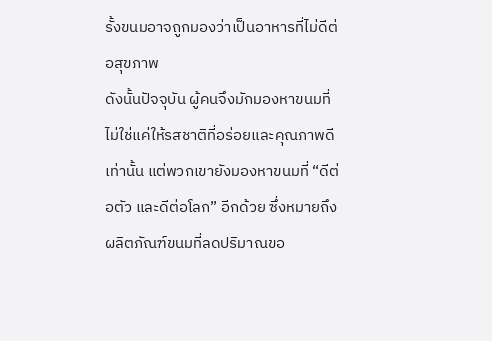รั้งขนมอาจถูกมองว่าเป็นอาหารที่ไม่ดีต่อสุขภาพ
ดังนั้นปัจจุบัน ผู้คนจึงมักมองหาขนมที่ไม่ใช่แค่ให้รสชาติที่อร่อยและคุณภาพดีเท่านั้น แต่พวกเขายังมองหาขนมที่ “ดีต่อตัว และดีต่อโลก” อีกด้วย ซึ่งหมายถึงผลิตภัณฑ์ขนมที่ลดปริมาณขอ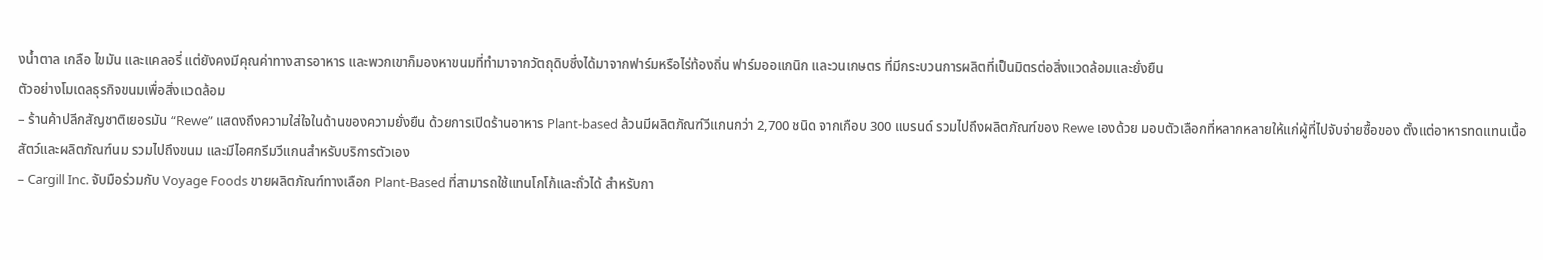งน้ำตาล เกลือ ไขมัน และแคลอรี่ แต่ยังคงมีคุณค่าทางสารอาหาร และพวกเขาก็มองหาขนมที่ทำมาจากวัตถุดิบซึ่งได้มาจากฟาร์มหรือไร่ท้องถิ่น ฟาร์มออแกนิก และวนเกษตร ที่มีกระบวนการผลิตที่เป็นมิตรต่อสิ่งแวดล้อมและยั่งยืน
ตัวอย่างโมเดลธุรกิจขนมเพื่อสิ่งแวดล้อม
– ร้านค้าปลีกสัญชาติเยอรมัน “Rewe” แสดงถึงความใส่ใจในด้านของความยั่งยืน ด้วยการเปิดร้านอาหาร Plant-based ล้วนมีผลิตภัณฑ์วีแกนกว่า 2,700 ชนิด จากเกือบ 300 แบรนด์ รวมไปถึงผลิตภัณฑ์ของ Rewe เองด้วย มอบตัวเลือกที่หลากหลายให้แก่ผู้ที่ไปจับจ่ายซื้อของ ตั้งแต่อาหารทดแทนเนื้อสัตว์และผลิตภัณฑ์นม รวมไปถึงขนม และมีไอศกรีมวีแกนสำหรับบริการตัวเอง
– Cargill Inc. จับมือร่วมกับ Voyage Foods ขายผลิตภัณฑ์ทางเลือก Plant-Based ที่สามารถใช้แทนโกโก้และถั่วได้ สำหรับกา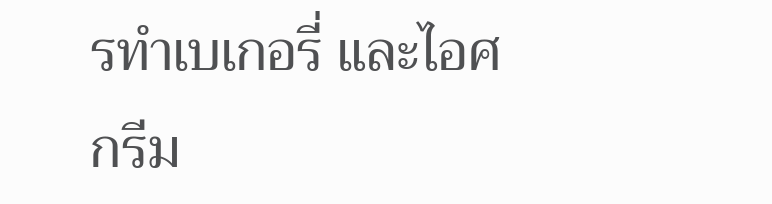รทำเบเกอรี่ และไอศกรีม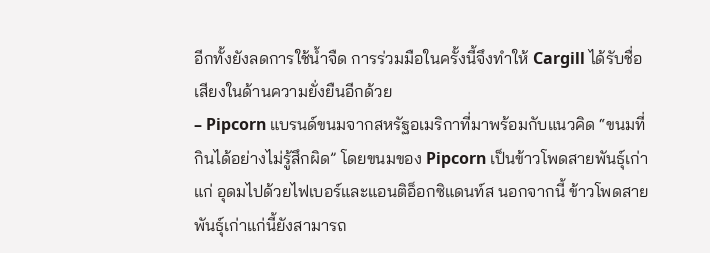อีกทั้งยังลดการใช้น้ำจืด การร่วมมือในครั้งนี้จึงทำให้ Cargill ได้รับชื่อเสียงในด้านความยั่งยืนอีกด้วย
– Pipcorn แบรนด์ขนมจากสหรัฐอเมริกาที่มาพร้อมกับแนวคิด “ขนมที่กินได้อย่างไม่รู้สึกผิด” โดยขนมของ Pipcorn เป็นข้าวโพดสายพันธุ์เก่าแก่ อุดมไปด้วยไฟเบอร์และแอนติอ็อกซิแดนท์ส นอกจากนี้ ข้าวโพดสายพันธุ์เก่าแก่นี้ยังสามารถ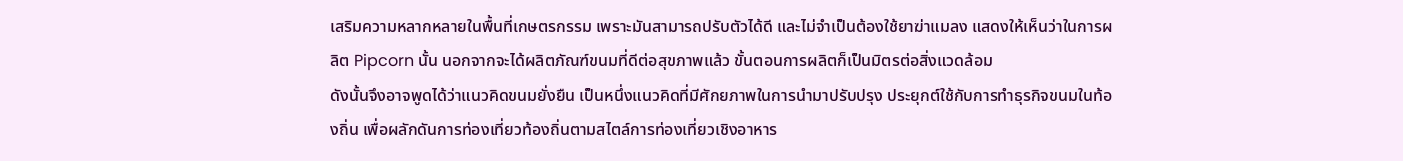เสริมความหลากหลายในพื้นที่เกษตรกรรม เพราะมันสามารถปรับตัวได้ดี และไม่จำเป็นต้องใช้ยาฆ่าแมลง แสดงให้เห็นว่าในการผลิต Pipcorn นั้น นอกจากจะได้ผลิตภัณฑ์ขนมที่ดีต่อสุขภาพแล้ว ขั้นตอนการผลิตก็เป็นมิตรต่อสิ่งแวดล้อม
ดังนั้นจึงอาจพูดได้ว่าแนวคิดขนมยั่งยืน เป็นหนึ่งแนวคิดที่มีศักยภาพในการนำมาปรับปรุง ประยุกต์ใช้กับการทำธุรกิจขนมในท้องถิ่น เพื่อผลักดันการท่องเที่ยวท้องถิ่นตามสไตล์การท่องเที่ยวเชิงอาหาร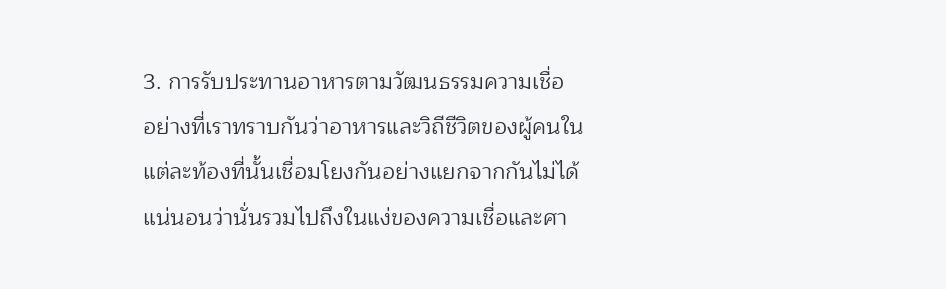3. การรับประทานอาหารตามวัฒนธรรมความเชื่อ
อย่างที่เราทราบกันว่าอาหารและวิถีชีวิตของผู้คนในแต่ละท้องที่นั้นเชื่อมโยงกันอย่างแยกจากกันไม่ได้ แน่นอนว่านั่นรวมไปถึงในแง่ของความเชื่อและศา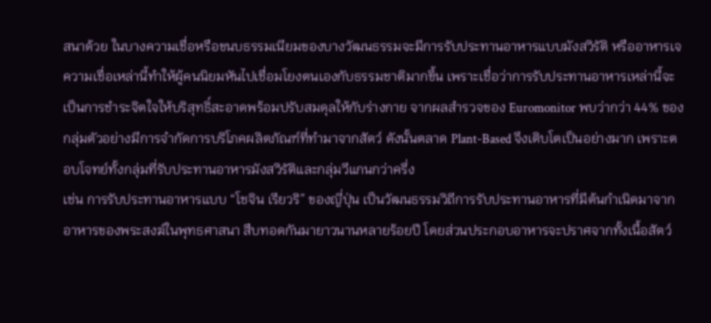สนาด้วย ในบางความเชื่อหรือขนบธรรมเนียมของบางวัฒนธรรมจะมีการรับประทานอาหารแบบมังสวิรัติ หรืออาหารเจ ความเชื่อเหล่านี้ทำให้ผู้คนนิยมหันไปเชื่อมโยงตนเองกับธรรมชาติมากขึ้น เพราะเชื่อว่าการรับประทานอาหารเหล่านี้จะเป็นการชำระจิตใจให้บริสุทธิ์สะอาดพร้อมปรับสมดุลให้กับร่างกาย จากผลสำรวจของ Euromonitor พบว่ากว่า 44% ของกลุ่มตัวอย่างมีการจำกัดการบริโภคผลิตภัณฑ์ที่ทำมาจากสัตว์ ดังนั้นตลาด Plant-Based จึงเติบโตเป็นอย่างมาก เพราะตอบโจทย์ทั้งกลุ่มที่รับประทานอาหารมังสวิรัติและกลุ่มวีแกนกว่าครึ่ง
เช่น การรับประทานอาหารแบบ “โชจิน เรียวริ” ของญี่ปุ่น เป็นวัฒนธรรมวิถีการรับประทานอาหารที่มีต้นกำเนิดมาจากอาหารของพระสงฆ์ในพุทธศาสนา สืบทอดกันมายาวนานหลายร้อยปี โดยส่วนประกอบอาหารจะปราศจากทั้งเนื้อสัตว์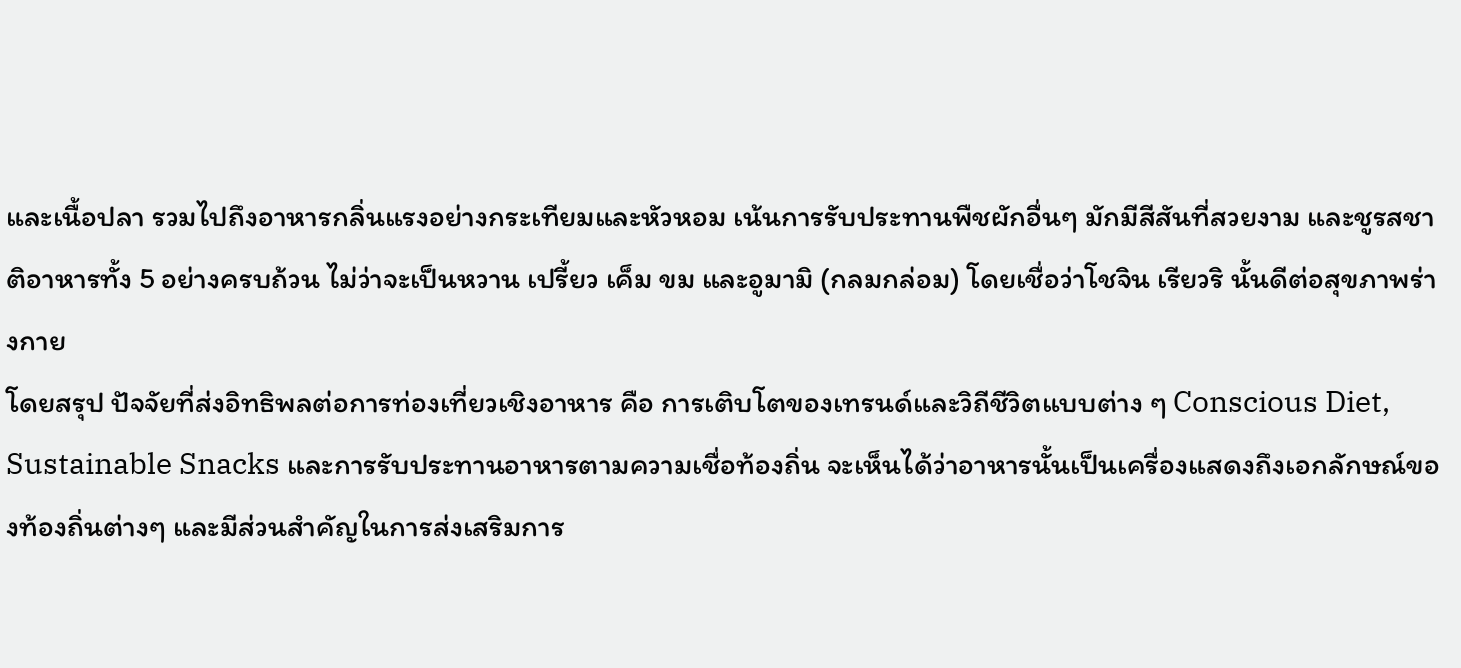และเนื้อปลา รวมไปถึงอาหารกลิ่นแรงอย่างกระเทียมและหัวหอม เน้นการรับประทานพืชผักอื่นๆ มักมีสีสันที่สวยงาม และชูรสชาติอาหารทั้ง 5 อย่างครบถ้วน ไม่ว่าจะเป็นหวาน เปรี้ยว เค็ม ขม และอูมามิ (กลมกล่อม) โดยเชื่อว่าโชจิน เรียวริ นั้นดีต่อสุขภาพร่างกาย
โดยสรุป ปัจจัยที่ส่งอิทธิพลต่อการท่องเที่ยวเชิงอาหาร คือ การเติบโตของเทรนด์และวิถีชีวิตแบบต่าง ๆ Conscious Diet, Sustainable Snacks และการรับประทานอาหารตามความเชื่อท้องถิ่น จะเห็นได้ว่าอาหารนั้นเป็นเครื่องแสดงถึงเอกลักษณ์ของท้องถิ่นต่างๆ และมีส่วนสำคัญในการส่งเสริมการ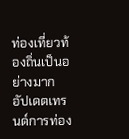ท่องเที่ยวท้องถิ่นเป็นอย่างมาก
อัปเดตเทรนด์การท่อง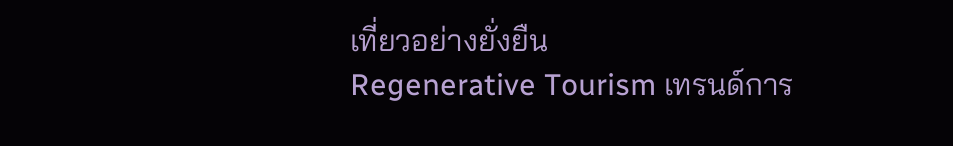เที่ยวอย่างยั่งยืน
Regenerative Tourism เทรนด์การ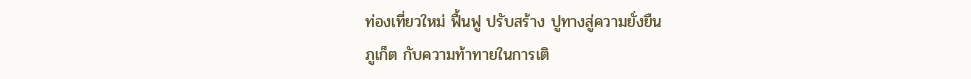ท่องเที่ยวใหม่ ฟื้นฟู ปรับสร้าง ปูทางสู่ความยั่งยืน
ภูเก็ต กับความท้าทายในการเติ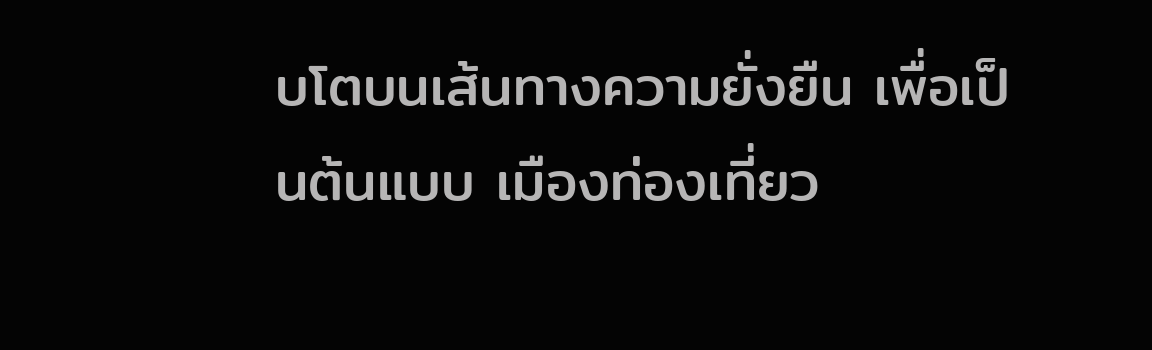บโตบนเส้นทางความยั่งยืน เพื่อเป็นต้นแบบ เมืองท่องเที่ยว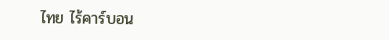ไทย ไร้คาร์บอน